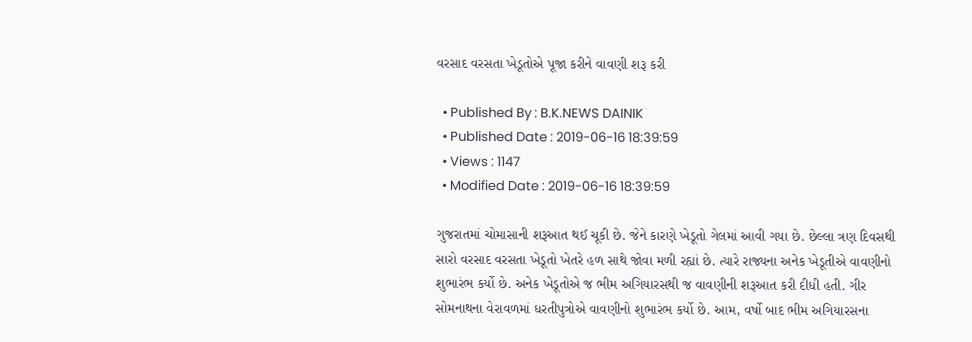વરસાદ વરસતા ખેડૂતોએ પૂજા કરીને વાવણી શરૂ કરી

  • Published By : B.K.NEWS DAINIK
  • Published Date : 2019-06-16 18:39:59
  • Views : 1147
  • Modified Date : 2019-06-16 18:39:59

ગુજરાતમાં ચોમાસાની શરૂઆત થઈ ચૂકી છે. જેને કારણે ખેડૂતો ગેલમાં આવી ગયા છે. છેલ્લા ત્રણ દિવસથી સારો વરસાદ વરસતા ખેડૂતો ખેતરે હળ સાથે જોવા મળી રહ્યાં છે. ત્યારે રાજ્યના અનેક ખેડૂતીએ વાવણીનો શુભારંભ કર્યો છે. અનેક ખેડૂતોએ જ ભીમ અગિયારસથી જ વાવણીની શરૂઆત કરી દીધી હતી. ગીર સોમનાથના વેરાવળમાં ધરતીપુત્રોએ વાવણીનો શુભારંભ કર્યો છે. આમ, વર્ષો બાદ ભીમ અગિયારસના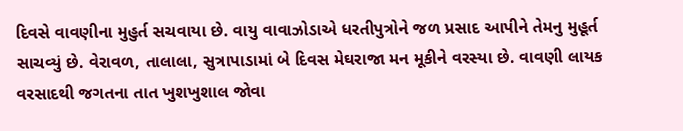દિવસે વાવણીના મુહુર્ત સચવાયા છે. વાયુ વાવાઝોડાએ ધરતીપુત્રોને જળ પ્રસાદ આપીને તેમનુ મુહૂર્ત સાચવ્યું છે. વેરાવળ, તાલાલા, સુત્રાપાડામાં બે દિવસ મેઘરાજા મન મૂકીને વરસ્યા છે. વાવણી લાયક વરસાદથી જગતના તાત ખુશખુશાલ જોવા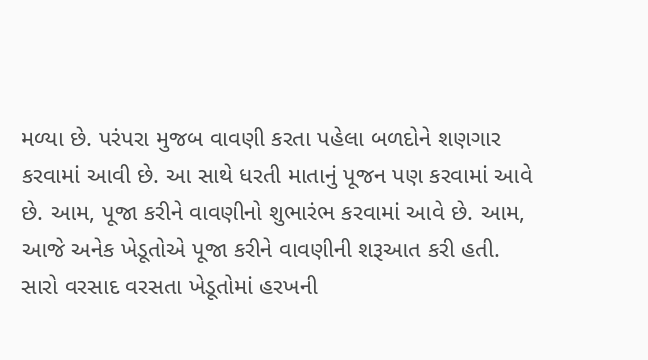મળ્યા છે. પરંપરા મુજબ વાવણી કરતા પહેલા બળદોને શણગાર કરવામાં આવી છે. આ સાથે ધરતી માતાનું પૂજન પણ કરવામાં આવે છે. આમ, પૂજા કરીને વાવણીનો શુભારંભ કરવામાં આવે છે. આમ, આજે અનેક ખેડૂતોએ પૂજા કરીને વાવણીની શરૂઆત કરી હતી. સારો વરસાદ વરસતા ખેડૂતોમાં હરખની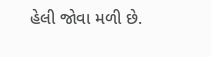હેલી જોવા મળી છે.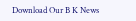Download Our B K News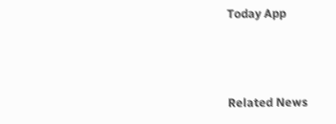Today App



Related News